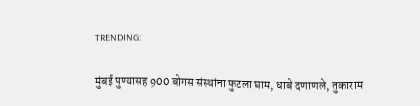TRENDING:

मुंबई पुण्यासह 900 बोगस संस्थांना फुटला घाम, धाबे दणाणले, तुकाराम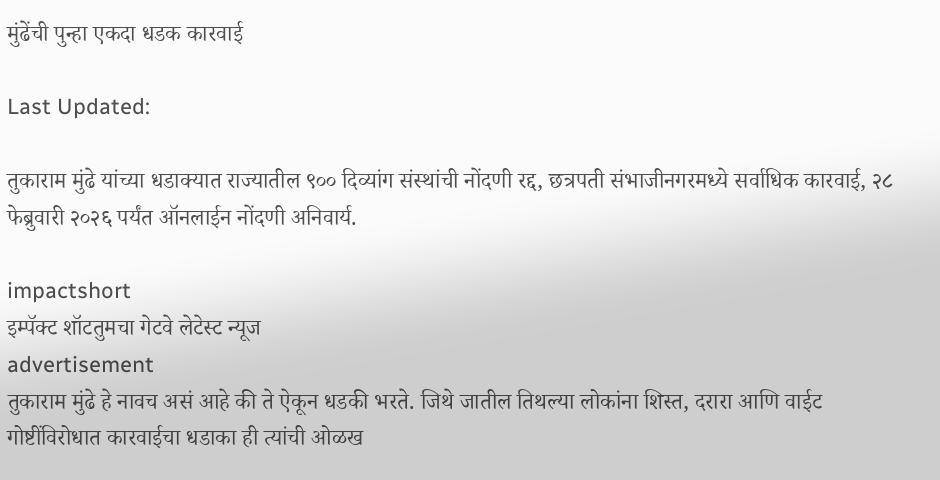मुंढेंची पुन्हा एकदा धडक कारवाई

Last Updated:

तुकाराम मुंढे यांच्या धडाक्यात राज्यातील ९०० दिव्यांग संस्थांची नोंदणी रद्द, छत्रपती संभाजीनगरमध्ये सर्वाधिक कारवाई, २८ फेब्रुवारी २०२६ पर्यंत ऑनलाईन नोंदणी अनिवार्य.

impactshort
इम्पॅक्ट शॉटतुमचा गेटवे लेटेस्ट न्यूज
advertisement
तुकाराम मुंढे हे नावच असं आहे की ते ऐकून धडकी भरते. जिथे जातील तिथल्या लोकांना शिस्त, दरारा आणि वाईट गोष्टींविरोधात कारवाईचा धडाका ही त्यांची ओळख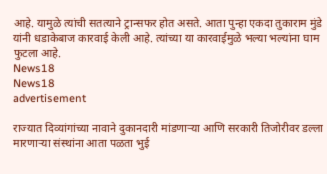आहे. यामुळे त्यांची सतत्याने ट्रान्सफर होत असते. आता पुन्हा एकदा तुकाराम मुंडे यांनी धडाकेबाज कारवाई केली आहे. त्यांच्या या कारवाईमुळे भल्या भल्यांना घाम फुटला आहे.
News18
News18
advertisement

राज्यात दिव्यांगांच्या नावाने दुकानदारी मांडणाऱ्या आणि सरकारी तिजोरीवर डल्ला मारणाऱ्या संस्थांना आता पळता भुई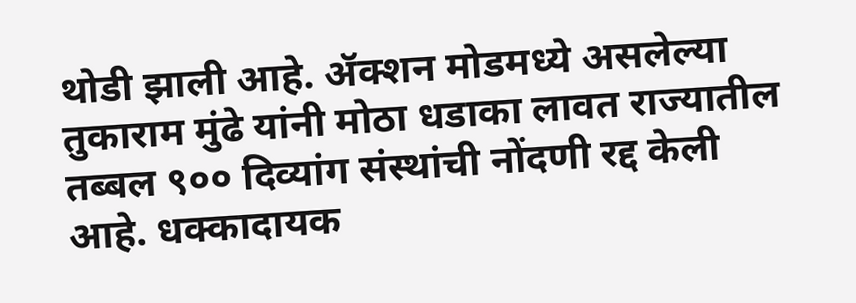थोडी झाली आहे. ॲक्शन मोडमध्ये असलेल्या तुकाराम मुंढे यांनी मोठा धडाका लावत राज्यातील तब्बल ९०० दिव्यांग संस्थांची नोंदणी रद्द केली आहे. धक्कादायक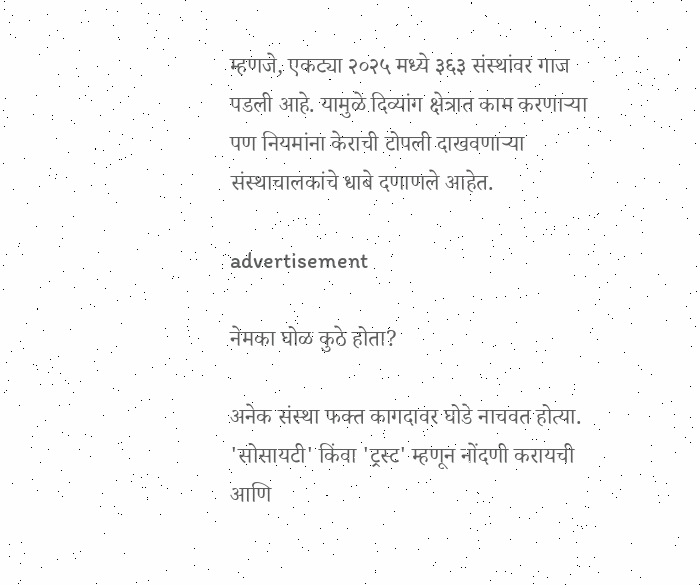म्हणजे, एकट्या २०२५ मध्ये ३६३ संस्थांवर गाज पडली आहे. यामुळे दिव्यांग क्षेत्रात काम करणाऱ्या पण नियमांना केराची टोपली दाखवणाऱ्या संस्थाचालकांचे धाबे दणाणले आहेत.

advertisement

नेमका घोळ कुठे होता?

अनेक संस्था फक्त कागदावर घोडे नाचवत होत्या. 'सोसायटी' किंवा 'ट्रस्ट' म्हणून नोंदणी करायची आणि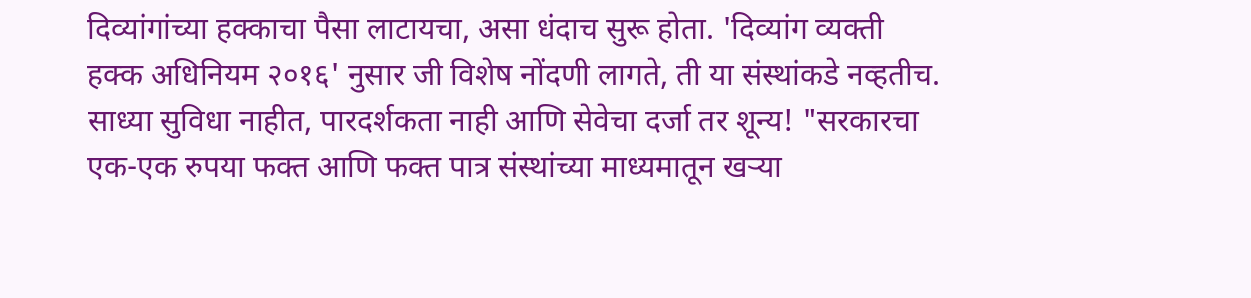दिव्यांगांच्या हक्काचा पैसा लाटायचा, असा धंदाच सुरू होता. 'दिव्यांग व्यक्ती हक्क अधिनियम २०१६' नुसार जी विशेष नोंदणी लागते, ती या संस्थांकडे नव्हतीच. साध्या सुविधा नाहीत, पारदर्शकता नाही आणि सेवेचा दर्जा तर शून्य! "सरकारचा एक-एक रुपया फक्त आणि फक्त पात्र संस्थांच्या माध्यमातून खऱ्या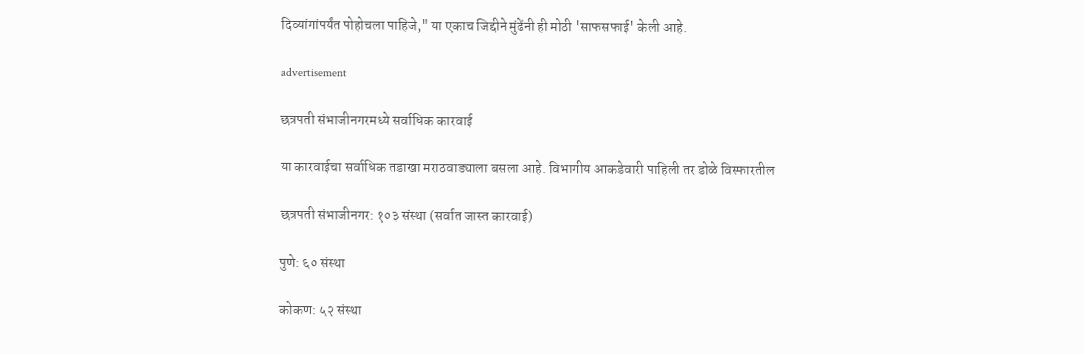दिव्यांगांपर्यंत पोहोचला पाहिजे," या एकाच जिद्दीने मुंढेंनी ही मोठी 'साफसफाई' केली आहे.

advertisement

छत्रपती संभाजीनगरमध्ये सर्वाधिक कारवाई

या कारवाईचा सर्वाधिक तडाखा मराठवाड्याला बसला आहे. विभागीय आकडेवारी पाहिली तर डोळे विस्फारतील

छत्रपती संभाजीनगर: १०३ संस्था (सर्वात जास्त कारवाई)

पुणे: ६० संस्था

कोकण: ५२ संस्था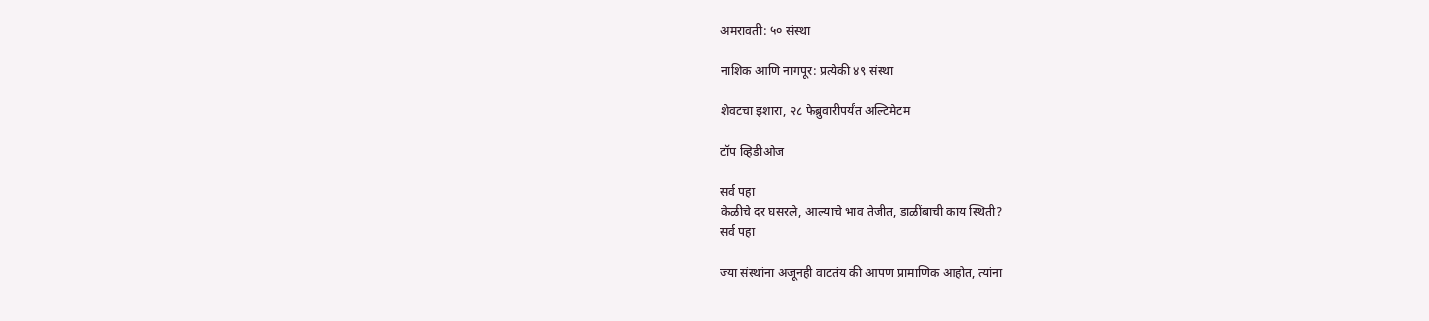अमरावती: ५० संस्था

नाशिक आणि नागपूर: प्रत्येकी ४९ संस्था

शेवटचा इशारा, २८ फेब्रुवारीपर्यंत अल्टिमेटम

टॉप व्हिडीओज

सर्व पहा
केळीचे दर घसरले, आल्याचे भाव तेजीत, डाळींबाची काय स्थिती?
सर्व पहा

ज्या संस्थांना अजूनही वाटतंय की आपण प्रामाणिक आहोत, त्यांना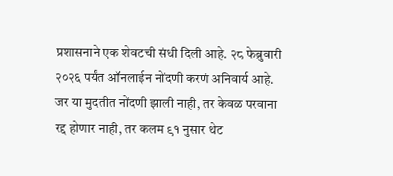प्रशासनाने एक शेवटची संधी दिली आहे. २८ फेब्रुवारी २०२६ पर्यंत ऑनलाईन नोंदणी करणं अनिवार्य आहे. जर या मुदतीत नोंदणी झाली नाही, तर केवळ परवाना रद्द होणार नाही, तर कलम ९१ नुसार थेट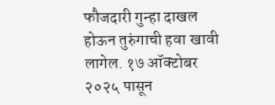फौजदारी गुन्हा दाखल होऊन तुरुंगाची हवा खावी लागेल. १७ ऑक्टोबर २०२५ पासून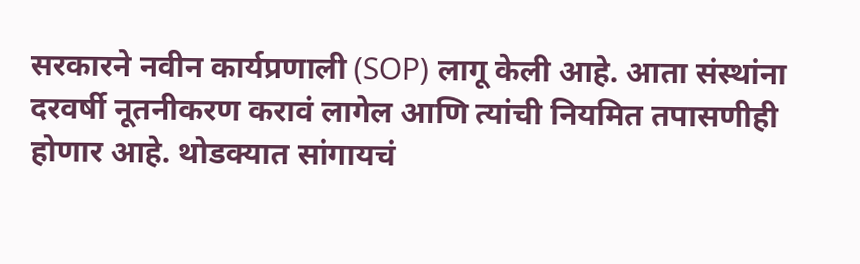सरकारने नवीन कार्यप्रणाली (SOP) लागू केली आहे. आता संस्थांना दरवर्षी नूतनीकरण करावं लागेल आणि त्यांची नियमित तपासणीही होणार आहे. थोडक्यात सांगायचं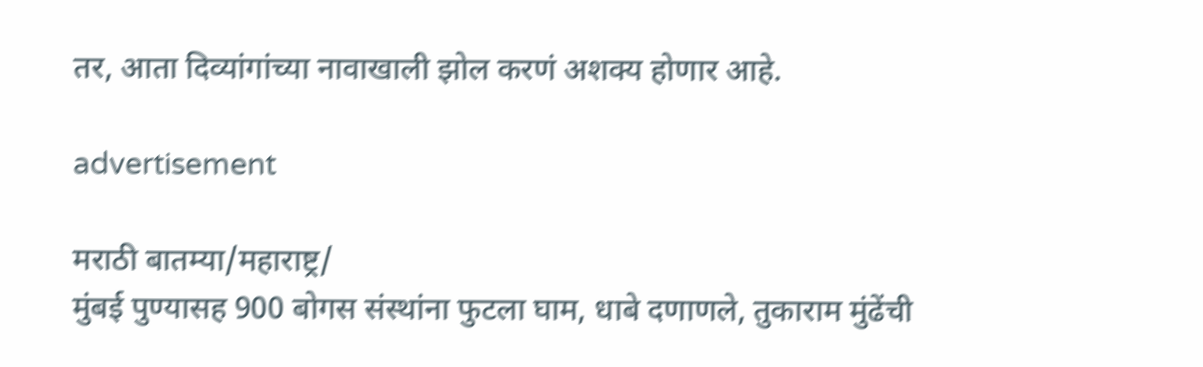तर, आता दिव्यांगांच्या नावाखाली झोल करणं अशक्य होणार आहे.

advertisement

मराठी बातम्या/महाराष्ट्र/
मुंबई पुण्यासह 900 बोगस संस्थांना फुटला घाम, धाबे दणाणले, तुकाराम मुंढेंची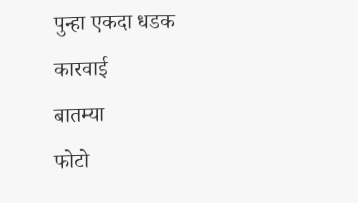पुन्हा एकदा धडक कारवाई
बातम्या
फोटो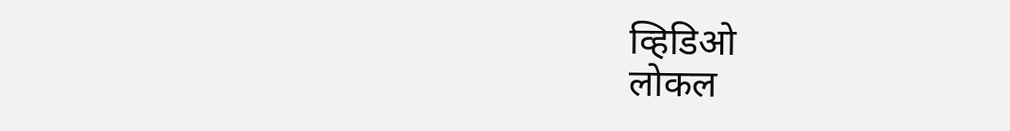व्हिडिओ
लोकल